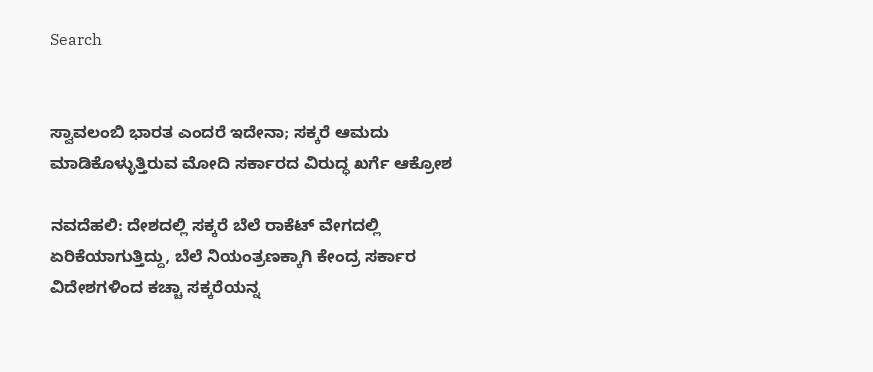Search


ಸ್ವಾವಲಂಬಿ ಭಾರತ ಎಂದರೆ ಇದೇನಾ; ಸಕ್ಕರೆ ಆಮದು ಮಾಡಿಕೊಳ್ಳುತ್ತಿರುವ ಮೋದಿ ಸರ್ಕಾರದ ವಿರುದ್ಧ ಖರ್ಗೆ ಆಕ್ರೋಶ

ನವದೆಹಲಿ: ದೇಶದಲ್ಲಿ ಸಕ್ಕರೆ ಬೆಲೆ ರಾಕೆಟ್‌ ವೇಗದಲ್ಲಿ ಏರಿಕೆಯಾಗುತ್ತಿದ್ದು, ಬೆಲೆ ನಿಯಂತ್ರಣಕ್ಕಾಗಿ ಕೇಂದ್ರ ಸರ್ಕಾರ ವಿದೇಶಗಳಿಂದ ಕಚ್ಚಾ ಸಕ್ಕರೆಯನ್ನ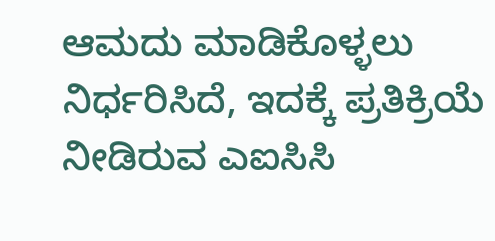ಆಮದು ಮಾಡಿಕೊಳ್ಳಲು ನಿರ್ಧರಿಸಿದೆ, ಇದಕ್ಕೆ ಪ್ರತಿಕ್ರಿಯೆ ನೀಡಿರುವ ಎಐಸಿಸಿ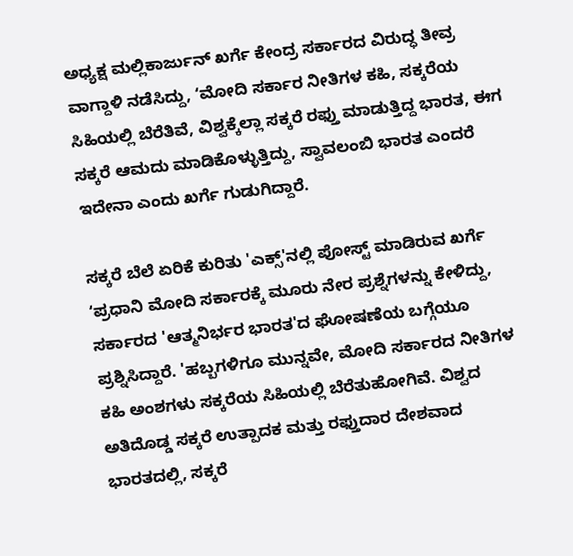ಅಧ್ಯಕ್ಷ ಮಲ್ಲಿಕಾರ್ಜುನ್‌ ಖರ್ಗೆ ಕೇಂದ್ರ ಸರ್ಕಾರದ ವಿರುದ್ಧ ತೀವ್ರ ವಾಗ್ದಾಳಿ ನಡೆಸಿದ್ದು, ʻಮೋದಿ ಸರ್ಕಾರ ನೀತಿಗಳ ಕಹಿ, ಸಕ್ಕರೆಯ ಸಿಹಿಯಲ್ಲಿ ಬೆರೆತಿವೆ, ವಿಶ್ವಕ್ಕೆಲ್ಲಾ ಸಕ್ಕರೆ ರಫ್ತು ಮಾಡುತ್ತಿದ್ದ ಭಾರತ, ಈಗ ಸಕ್ಕರೆ ಆಮದು ಮಾಡಿಕೊಳ್ಳುತ್ತಿದ್ದು, ಸ್ವಾವಲಂಬಿ ಭಾರತ ಎಂದರೆ ಇದೇನಾ ಎಂದು ಖರ್ಗೆ ಗುಡುಗಿದ್ದಾರೆ.

ಸಕ್ಕರೆ ಬೆಲೆ ಏರಿಕೆ ಕುರಿತು 'ಎಕ್ಸ್'ನಲ್ಲಿ ಪೋಸ್ಟ್‌ ಮಾಡಿರುವ ಖರ್ಗೆ ʻಪ್ರಧಾನಿ ಮೋದಿ ಸರ್ಕಾರಕ್ಕೆ ಮೂರು ನೇರ ಪ್ರಶ್ನೆಗಳನ್ನು ಕೇಳಿದ್ದು, ಸರ್ಕಾರದ 'ಆತ್ಮನಿರ್ಭರ ಭಾರತ'ದ ಘೋಷಣೆಯ ಬಗ್ಗೆಯೂ ಪ್ರಶ್ನಿಸಿದ್ದಾರೆ. 'ಹಬ್ಬಗಳಿಗೂ ಮುನ್ನವೇ, ಮೋದಿ ಸರ್ಕಾರದ ನೀತಿಗಳ ಕಹಿ ಅಂಶಗಳು ಸಕ್ಕರೆಯ ಸಿಹಿಯಲ್ಲಿ ಬೆರೆತುಹೋಗಿವೆ. ವಿಶ್ವದ ಅತಿದೊಡ್ಡ ಸಕ್ಕರೆ ಉತ್ಪಾದಕ ಮತ್ತು ರಫ್ತುದಾರ ದೇಶವಾದ ಭಾರತದಲ್ಲಿ, ಸಕ್ಕರೆ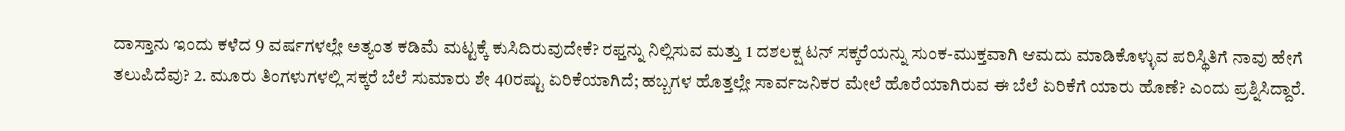ದಾಸ್ತಾನು ಇಂದು ಕಳೆದ 9 ವರ್ಷಗಳಲ್ಲೇ ಅತ್ಯಂತ ಕಡಿಮೆ ಮಟ್ಟಕ್ಕೆ ಕುಸಿದಿರುವುದೇಕೆ? ರಫ್ತನ್ನು ನಿಲ್ಲಿಸುವ ಮತ್ತು 1 ದಶಲಕ್ಷ ಟನ್ ಸಕ್ಕರೆಯನ್ನು ಸುಂಕ-ಮುಕ್ತವಾಗಿ ಆಮದು ಮಾಡಿಕೊಳ್ಳುವ ಪರಿಸ್ಥಿತಿಗೆ ನಾವು ಹೇಗೆ ತಲುಪಿದೆವು? 2. ಮೂರು ತಿಂಗಳುಗಳಲ್ಲಿ ಸಕ್ಕರೆ ಬೆಲೆ ಸುಮಾರು ಶೇ 40ರಷ್ಟು ಏರಿಕೆಯಾಗಿದೆ; ಹಬ್ಬಗಳ ಹೊತ್ತಲ್ಲೇ ಸಾರ್ವಜನಿಕರ ಮೇಲೆ ಹೊರೆಯಾಗಿರುವ ಈ ಬೆಲೆ ಏರಿಕೆಗೆ ಯಾರು ಹೊಣೆ? ಎಂದು ಪ್ರಶ್ನಿಸಿದ್ದಾರೆ.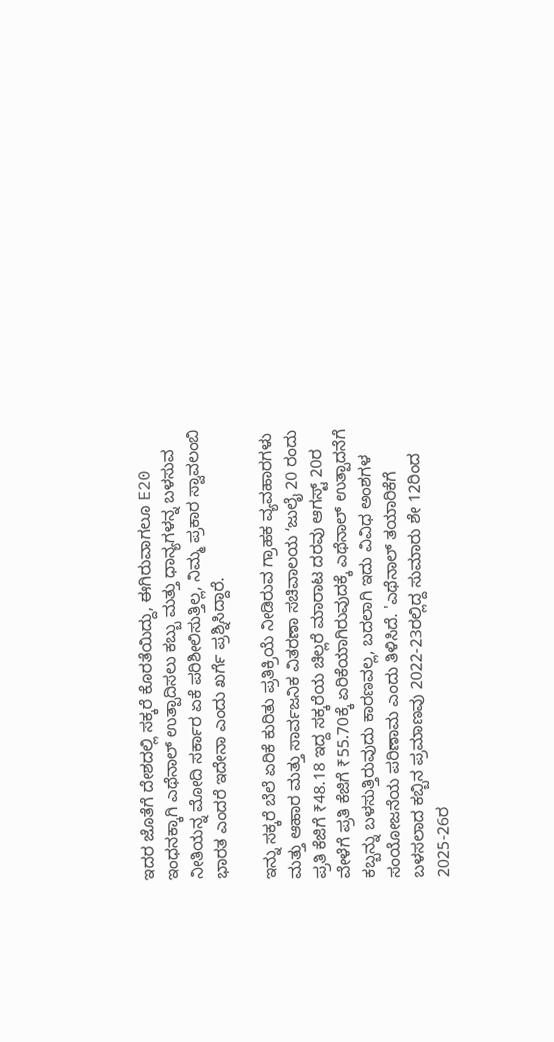ಇದರ ಜೊತೆಗೆ ದೇಶದಲ್ಲಿ ಸಕ್ಕರೆ ಕೊರತೆಯಿದ್ದು, ಈಗಿರುವಾಗಲೂ E20 ಇಂಧನಕ್ಕಾಗಿ ಎಥೆನಾಲ್‌ ಉತ್ಪಾದಿಸಲು ಕಬ್ಬು ಮತ್ತು ಧಾನ್ಯಗಳನ್ನ ಬಳಸುವ ನೀತಿಯನ್ನ ಮೋದಿ ಸರ್ಕಾರ ಏಕೆ ಪರಿಶೀಲಿಸುತ್ತಿಲ್ಲ, ನಿಮ್ಮ ಪ್ರಕಾರ ಸ್ವಾವಲಂಬಿ ಭಾರತ ಎಂದರೆ ಇದೇನಾ ಎಂದು ಖರ್ಗೆ ಪ್ರಶ್ನಿಸಿದ್ದಾರೆ.

ಇನ್ನು ಸಕ್ಕರೆ ಬೆಲೆ ಏರಿಕೆ ಕುರಿತು ಪ್ರತಿಕ್ರಿಯೆ ನೀಡಿರುವ ಗ್ರಾಹಕ ವ್ಯವಹಾರಗಳು ಮತ್ತು ಆಹಾರ ಮತ್ತು ಸಾರ್ವಜನಿಕ ವಿತರಣಾ ಸಚಿವಾಲಯ ʻಜುಲೈ 20 ರಂದು ಪ್ರತಿ ಕೆಜಿಗೆ ₹48.18 ಇದ್ದ ಸಕ್ಕರೆಯ ಚಿಲ್ಲರೆ ಮಾರಾಟ ದರವು ಆಗಸ್ಟ್ 20ರ ವೇಳೆಗೆ ಪ್ರತಿ ಕೆಜಿಗೆ ₹55.70ಕ್ಕೆ ಏರಿಕೆಯಾಗಿರುವುದಕ್ಕೆ ಎಥೆನಾಲ್ ಉತ್ಪಾದನೆಗೆ ಕಬ್ಬನ್ನು ಬಳಸುತ್ತಿರುವುದು ಕಾರಣವಲ್ಲ, ಬದಲಾಗಿ ಇದು ವಿವಿಧ ಅಂಶಗಳ ಸಂಯೋಜನೆಯ ಪರಿಣಾಮ ಎಂದು ತಿಳಿಸಿದೆ. 'ಎಥೆನಾಲ್ ತಯಾರಿಕೆಗೆ ಬಳಸಲಾದ ಕಬ್ಬಿನ ಪ್ರಮಾಣವು 2022-23ರಲ್ಲಿದ್ದ ಸುಮಾರು ಶೇ 12ರಿಂದ 2025-26ರ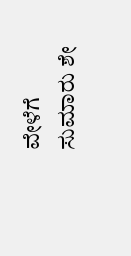ವೇಳೆಗೆ ಸುಮಾರು ಶೇ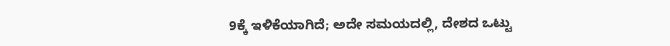9ಕ್ಕೆ ಇಳಿಕೆಯಾಗಿದೆ; ಅದೇ ಸಮಯದಲ್ಲಿ, ದೇಶದ ಒಟ್ಟು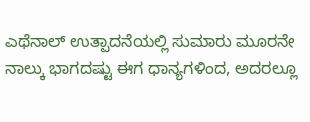ಎಥೆನಾಲ್ ಉತ್ಪಾದನೆಯಲ್ಲಿ ಸುಮಾರು ಮೂರನೇ ನಾಲ್ಕು ಭಾಗದಷ್ಟು ಈಗ ಧಾನ್ಯಗಳಿಂದ, ಅದರಲ್ಲೂ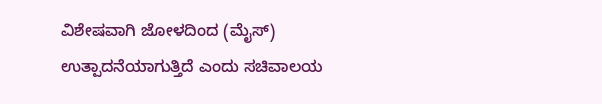ವಿಶೇಷವಾಗಿ ಜೋಳದಿಂದ (ಮೈಸ್) ಉತ್ಪಾದನೆಯಾಗುತ್ತಿದೆ ಎಂದು ಸಚಿವಾಲಯ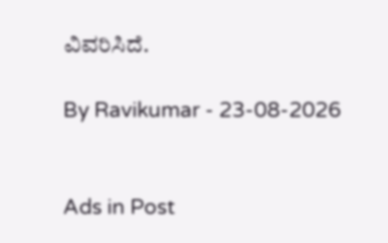ವಿವರಿಸಿದೆ.

By Ravikumar - 23-08-2026


Ads in Post